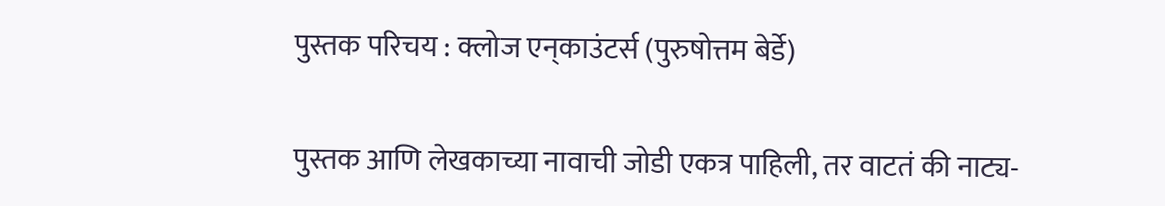पुस्तक परिचय : क्लोज एन्‌काउंटर्स (पुरुषोत्तम बेर्डे)

पुस्तक आणि लेखकाच्या नावाची जोडी एकत्र पाहिली, तर वाटतं की नाट्य-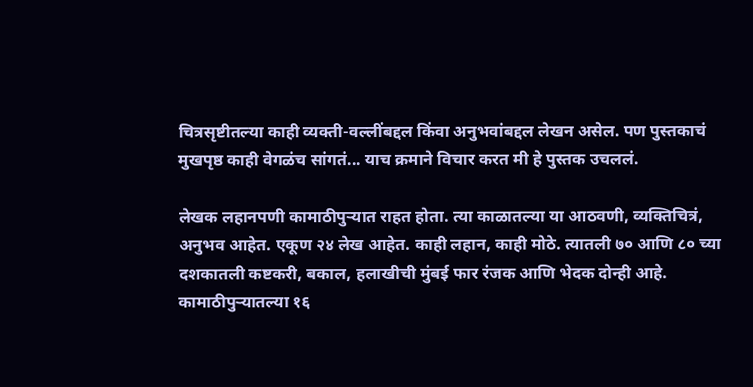चित्रसृष्टीतल्या काही व्यक्ती-वल्लींबद्दल किंवा अनुभवांबद्दल लेखन असेल. पण पुस्तकाचं मुखपृष्ठ काही वेगळंच सांगतं... याच क्रमाने विचार करत मी हे पुस्तक उचललं.

लेखक लहानपणी कामाठीपुर्‍यात राहत होता. त्या काळातल्या या आठवणी, व्यक्तिचित्रं, अनुभव आहेत. एकूण २४ लेख आहेत. काही लहान, काही मोठे. त्यातली ७० आणि ८० च्या दशकातली कष्टकरी, बकाल, हलाखीची मुंबई फार रंजक आणि भेदक दोन्ही आहे. कामाठीपुर्‍यातल्या १६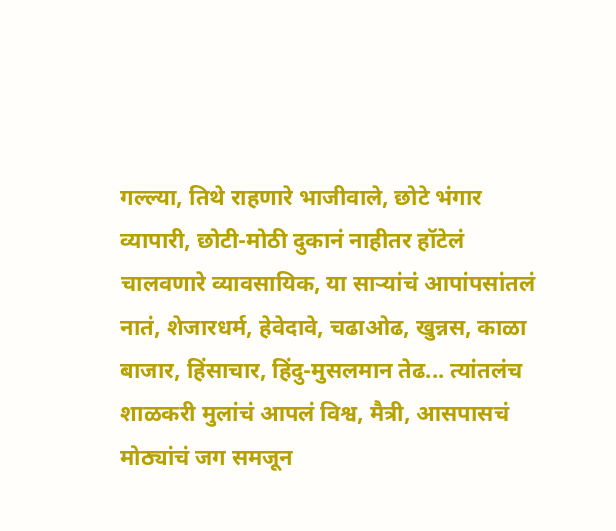गल्ल्या, तिथे राहणारे भाजीवाले, छोटे भंगार व्यापारी, छोटी-मोठी दुकानं नाहीतर हॉटेलं चालवणारे व्यावसायिक, या सार्‍यांचं आपांपसांतलं नातं, शेजारधर्म, हेवेदावे, चढाओढ, खुन्नस, काळा बाजार, हिंसाचार, हिंदु-मुसलमान तेढ... त्यांतलंच शाळकरी मुलांचं आपलं विश्व, मैत्री, आसपासचं मोठ्यांचं जग समजून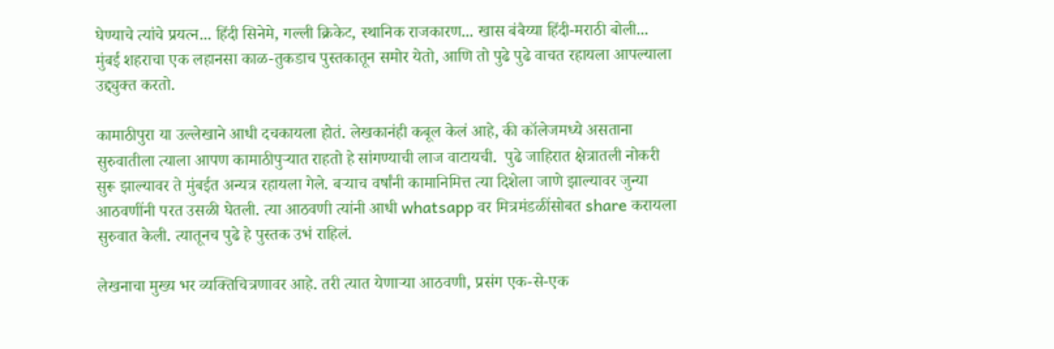घेण्याचे त्यांचे प्रयत्न... हिंदी सिनेमे, गल्ली क्रिकेट, स्थानिक राजकारण... खास बंबैय्या हिंदी-मराठी बोली... मुंबई शहराचा एक लहानसा काळ-तुकडाच पुस्तकातून समोर येतो, आणि तो पुढे पुढे वाचत रहायला आपल्याला उद्द्युक्त करतो.

कामाठीपुरा या उल्लेखाने आधी दचकायला होतं. लेखकानंही कबूल केलं आहे, की कॉलेजमध्ये असताना सुरुवातीला त्याला आपण कामाठीपुर्‍यात राहतो हे सांगण्याची लाज वाटायची.  पुढे जाहिरात क्षेत्रातली नोकरी सुरू झाल्यावर ते मुंबईत अन्यत्र रहायला गेले. बर्‍याच वर्षांनी कामानिमित्त त्या दिशेला जाणे झाल्यावर जुन्या आठवणींनी परत उसळी घेतली. त्या आठवणी त्यांनी आधी whatsapp वर मित्रमंडळींसोबत share करायला सुरुवात केली. त्यातूनच पुढे हे पुस्तक उभं राहिलं.

लेखनाचा मुख्य भर व्यक्तिचित्रणावर आहे. तरी त्यात येणार्‍या आठवणी, प्रसंग एक-से-एक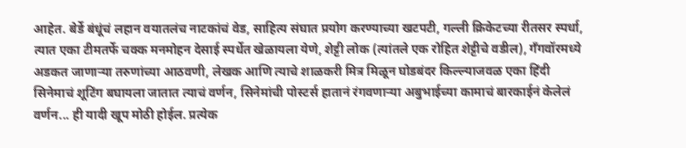आहेत. बेर्डे बंधूंचं लहान वयातलंच नाटकांचं वेड, साहित्य संघात प्रयोग करण्याच्या खटपटी, गल्ली क्रिकेटच्या रीतसर स्पर्धा, त्यात एका टीमतर्फे चक्क मनमोहन देसाई स्पर्धेत खेळायला येणे, शेट्टी लोक (त्यांतले एक रोहित शेट्टीचे वडील), गँगवॉरमध्ये अडकत जाणार्‍या तरुणांच्या आठवणी, लेखक आणि त्याचे शाळकरी मित्र मिळून घोडबंदर किल्ल्याजवळ एका हिंदी सिनेमाचं शूटिंग बघायला जातात त्याचं वर्णन, सिनेमांची पोस्टर्स हातानं रंगवणार्‍या अबुभाईच्या कामाचं बारकाईनं केलेलं वर्णन... ही यादी खूप मोठी होईल. प्रत्येक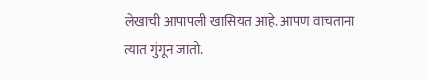लेखाची आपापली खासियत आहे. आपण वाचताना त्यात गुंगून जातो.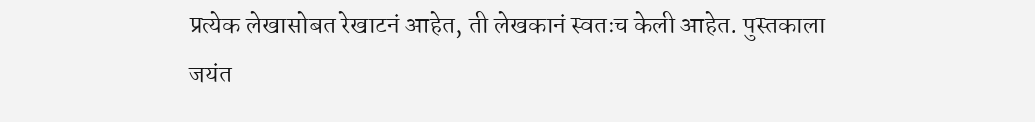प्रत्येक लेखासोबत रेखाटनं आहेत, ती लेखकानं स्वतःच केली आहेत. पुस्तकाला जयंत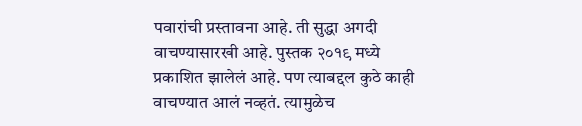पवारांची प्रस्तावना आहे. ती सुद्धा अगदी वाचण्यासारखी आहे. पुस्तक २०१९ मध्ये प्रकाशित झालेलं आहे. पण त्याबद्दल कुठे काही वाचण्यात आलं नव्हतं. त्यामुळेच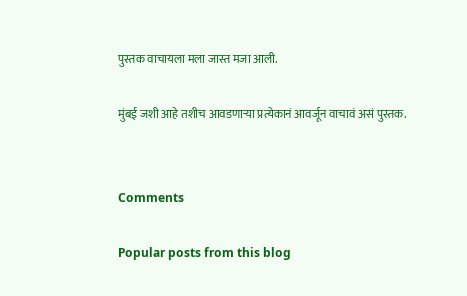पुस्तक वाचायला मला जास्त मजा आली.

मुंबई जशी आहे तशीच आवडणार्‍या प्रत्येकानं आवर्जून वाचावं असं पुस्तक.


Comments

Popular posts from this blog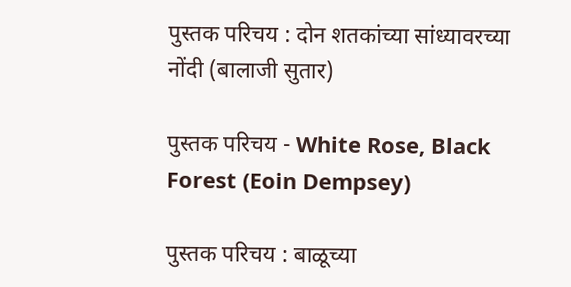पुस्तक परिचय : दोन शतकांच्या सांध्यावरच्या नोंदी (बालाजी सुतार)

पुस्तक परिचय - White Rose, Black Forest (Eoin Dempsey)

पुस्तक परिचय : बाळूच्या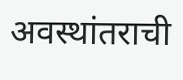अवस्थांतराची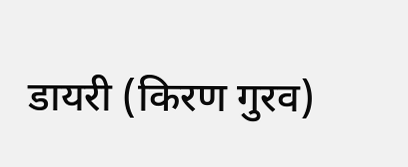डायरी (किरण गुरव)